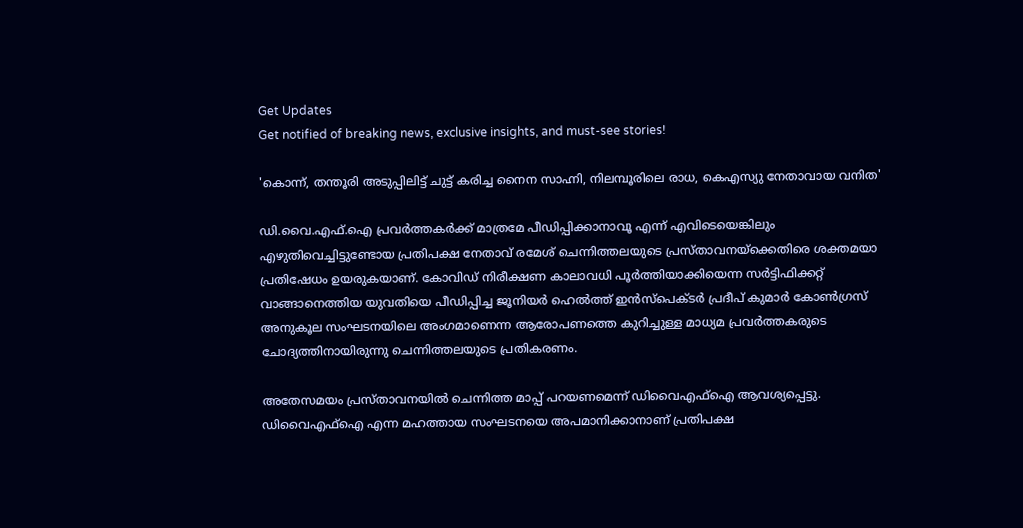Get Updates
Get notified of breaking news, exclusive insights, and must-see stories!

'കൊന്ന്, തന്തൂരി അടുപ്പിലിട്ട് ചുട്ട് കരിച്ച നൈന സാഹ്നി, നിലമ്പൂരിലെ രാധ, കെഎസ്യു നേതാവായ വനിത'

ഡി.വൈ.എഫ്.ഐ പ്രവര്‍ത്തകര്‍ക്ക് മാത്രമേ പീഡിപ്പിക്കാനാവൂ എന്ന് എവിടെയെങ്കിലും എഴുതിവെച്ചിട്ടുണ്ടോയ പ്രതിപക്ഷ നേതാവ് രമേശ് ചെന്നിത്തലയുടെ പ്രസ്താവനയ്ക്കെതിരെ ശക്തമയാ പ്രതിഷേധം ഉയരുകയാണ്. കോവിഡ് നിരീക്ഷണ കാലാവധി പൂര്‍ത്തിയാക്കിയെന്ന സര്‍ട്ടിഫിക്കറ്റ് വാങ്ങാനെത്തിയ യുവതിയെ പീഡിപ്പിച്ച ജൂനിയർ ഹെൽത്ത് ഇൻസ്പെക്ടർ പ്രദീപ് കുമാർ കോൺഗ്രസ് അനുകൂല സംഘടനയിലെ അംഗമാണെന്ന ആരോപണത്തെ കുറിച്ചുള്ള മാധ്യമ പ്രവർത്തകരുടെ ചോദ്യത്തിനായിരുന്നു ചെന്നിത്തലയുടെ പ്രതികരണം.

അതേസമയം പ്രസ്താവനയിൽ ചെന്നിത്ത മാപ്പ് പറയണമെന്ന് ഡിവൈഎഫ്ഐ ആവശ്യപ്പെട്ടു.
ഡിവൈഎഫ്ഐ എന്ന മഹത്തായ സംഘടനയെ അപമാനിക്കാനാണ് പ്രതിപക്ഷ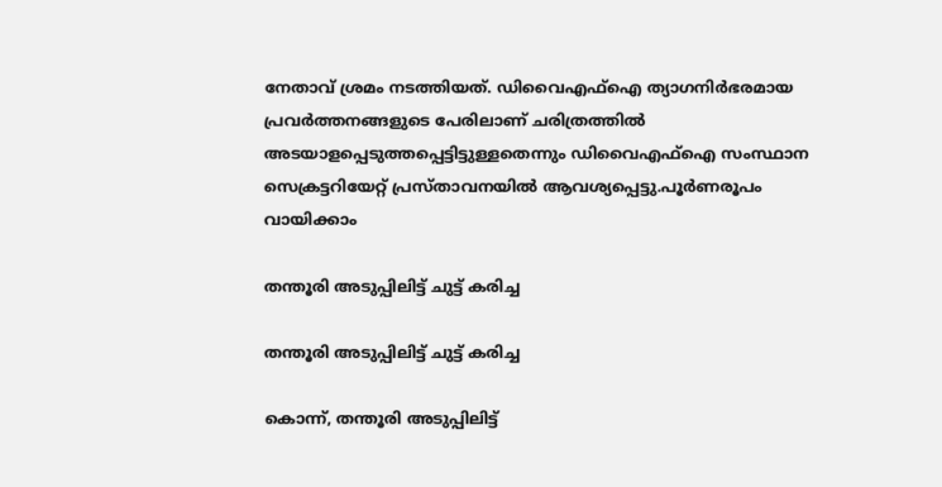നേതാവ് ശ്രമം നടത്തിയത്. ഡിവൈഎഫ്ഐ ത്യാഗനിർഭരമായ പ്രവർത്തനങ്ങളുടെ പേരിലാണ് ചരിത്രത്തിൽ അടയാളപ്പെടുത്തപ്പെട്ടിട്ടുള്ളതെന്നും ഡിവൈഎഫ്ഐ സംസ്ഥാന സെക്രട്ടറിയേറ്റ് പ്രസ്താവനയിൽ ആവശ്യപ്പെട്ടു.പൂർണരൂപം വായിക്കാം

തന്തൂരി അടുപ്പിലിട്ട് ചുട്ട് കരിച്ച

തന്തൂരി അടുപ്പിലിട്ട് ചുട്ട് കരിച്ച

കൊന്ന്, തന്തൂരി അടുപ്പിലിട്ട്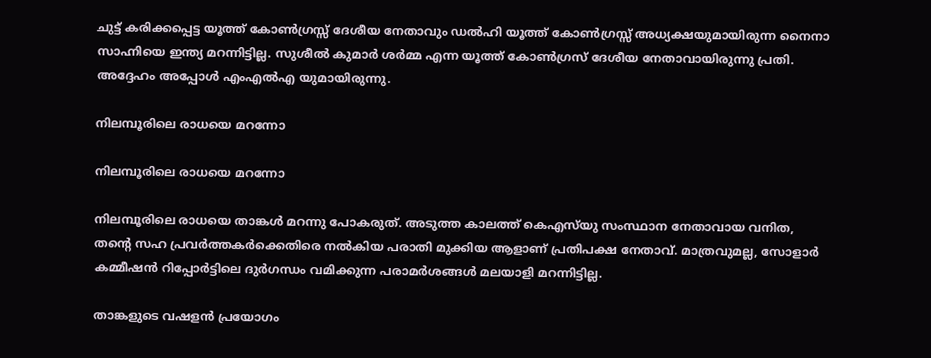ചുട്ട് കരിക്കപ്പെട്ട യൂത്ത് കോൺഗ്രസ്സ് ദേശീയ നേതാവും ഡൽഹി യൂത്ത് കോൺഗ്രസ്സ് അധ്യക്ഷയുമായിരുന്ന നൈനാ സാഹ്നിയെ ഇന്ത്യ മറന്നിട്ടില്ല. സുശീൽ കുമാർ ശർമ്മ എന്ന യൂത്ത് കോൺഗ്രസ് ദേശീയ നേതാവായിരുന്നു പ്രതി. അദ്ദേഹം അപ്പോൾ എംഎൽഎ യുമായിരുന്നു.

നിലമ്പൂരിലെ രാധയെ മറന്നോ

നിലമ്പൂരിലെ രാധയെ മറന്നോ

നിലമ്പൂരിലെ രാധയെ താങ്കൾ മറന്നു പോകരുത്. അടുത്ത കാലത്ത് കെഎസ്‌യു സംസ്ഥാന നേതാവായ വനിത, തന്റെ സഹ പ്രവർത്തകർക്കെതിരെ നൽകിയ പരാതി മുക്കിയ ആളാണ് പ്രതിപക്ഷ നേതാവ്. മാത്രവുമല്ല, സോളാർ കമ്മീഷൻ റിപ്പോർട്ടിലെ ദുർഗന്ധം വമിക്കുന്ന പരാമർശങ്ങൾ മലയാളി മറന്നിട്ടില്ല.

താങ്കളുടെ വഷളൻ പ്രയോഗം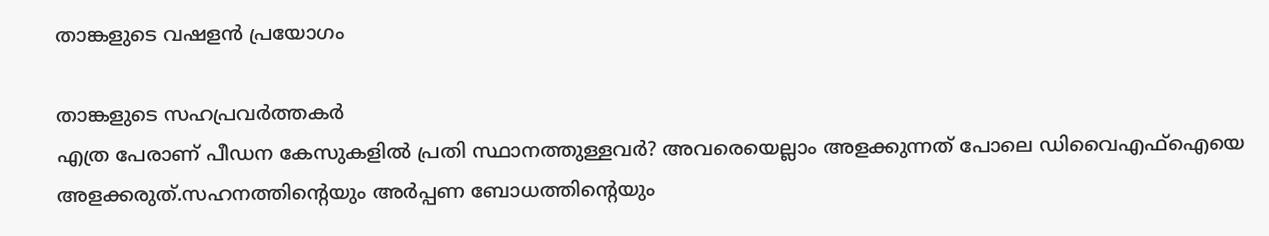താങ്കളുടെ വഷളൻ പ്രയോഗം

താങ്കളുടെ സഹപ്രവർത്തകർ
എത്ര പേരാണ് പീഡന കേസുകളിൽ പ്രതി സ്ഥാനത്തുള്ളവർ? അവരെയെല്ലാം അളക്കുന്നത് പോലെ ഡിവൈഎഫ്‌ഐയെ അളക്കരുത്.സഹനത്തിന്റെയും അർപ്പണ ബോധത്തിന്റെയും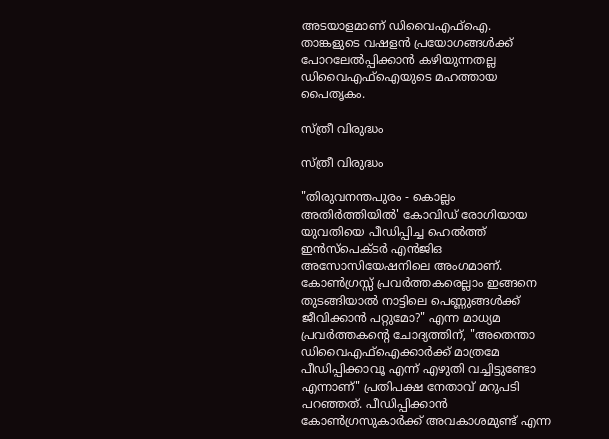അടയാളമാണ് ഡിവൈഎഫ്ഐ. താങ്കളുടെ വഷളൻ പ്രയോഗങ്ങൾക്ക് പോറലേൽപ്പിക്കാൻ കഴിയുന്നതല്ല ഡിവൈഎഫ്‌ഐയുടെ മഹത്തായ പൈതൃകം.

സ്ത്രീ വിരുദ്ധം

സ്ത്രീ വിരുദ്ധം

"തിരുവനന്തപുരം - കൊല്ലം അതിർത്തിയിൽ' കോവിഡ് രോഗിയായ യുവതിയെ പീഡിപ്പിച്ച ഹെൽത്ത് ഇൻസ്‌പെക്ടർ എൻജിഒ അസോസിയേഷനിലെ അംഗമാണ്. കോൺഗ്രസ്സ് പ്രവർത്തകരെല്ലാം ഇങ്ങനെ തുടങ്ങിയാൽ നാട്ടിലെ പെണ്ണുങ്ങൾക്ക് ജീവിക്കാൻ പറ്റുമോ?" എന്ന മാധ്യമ പ്രവർത്തകന്റെ ചോദ്യത്തിന്, "അതെന്താ ഡിവൈഎഫ്ഐക്കാർക്ക് മാത്രമേ പീഡിപ്പിക്കാവൂ എന്ന് എഴുതി വച്ചിട്ടുണ്ടോ എന്നാണ്" പ്രതിപക്ഷ നേതാവ് മറുപടി പറഞ്ഞത്. പീഡിപ്പിക്കാൻ കോൺഗ്രസുകാർക്ക് അവകാശമുണ്ട് എന്ന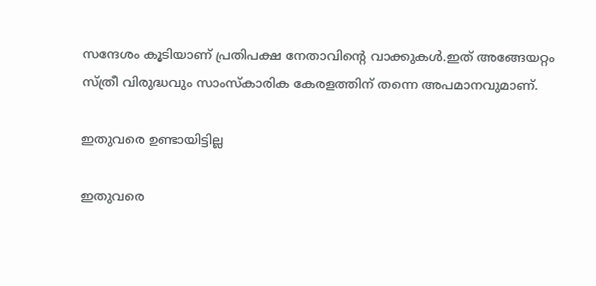സന്ദേശം കൂടിയാണ് പ്രതിപക്ഷ നേതാവിന്റെ വാക്കുകൾ.ഇത് അങ്ങേയറ്റം സ്ത്രീ വിരുദ്ധവും സാംസ്‌കാരിക കേരളത്തിന് തന്നെ അപമാനവുമാണ്.

ഇതുവരെ ഉണ്ടായിട്ടില്ല

ഇതുവരെ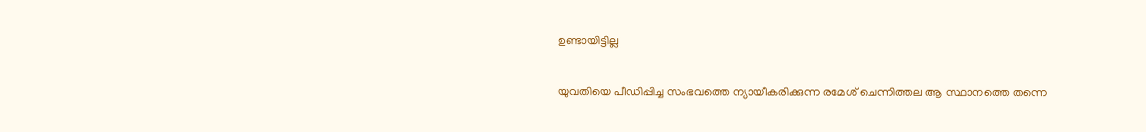ഉണ്ടായിട്ടില്ല

യുവതിയെ പീഡിപ്പിച്ച സംഭവത്തെ ന്യായീകരിക്കുന്ന രമേശ് ചെന്നിത്തല ആ സ്ഥാനത്തെ തന്നെ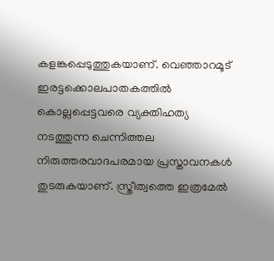കളങ്കപ്പെടുത്തുകയാണ്. വെഞ്ഞാറമൂട് ഇരട്ടക്കൊലപാതകത്തിൽ കൊല്ലപ്പെട്ടവരെ വ്യക്തിഹത്യ നടത്തുന്ന ചെന്നിത്തല നിരുത്തരവാദപരമായ പ്രസ്താവനകൾ തുടരുകയാണ്. സ്ത്രീത്വത്തെ ഇത്രമേൽ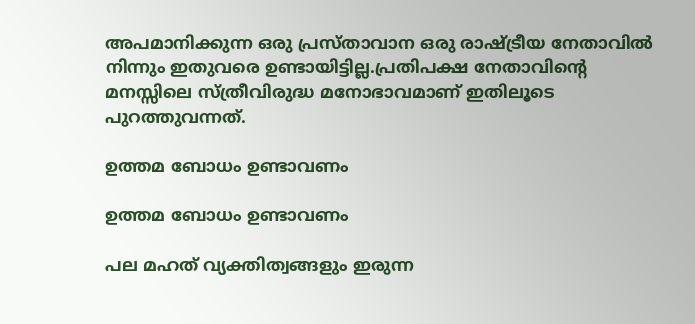അപമാനിക്കുന്ന ഒരു പ്രസ്താവാന ഒരു രാഷ്ട്രീയ നേതാവിൽ നിന്നും ഇതുവരെ ഉണ്ടായിട്ടില്ല.പ്രതിപക്ഷ നേതാവിന്റെ മനസ്സിലെ സ്ത്രീവിരുദ്ധ മനോഭാവമാണ് ഇതിലൂടെ പുറത്തുവന്നത്.

ഉത്തമ ബോധം ഉണ്ടാവണം

ഉത്തമ ബോധം ഉണ്ടാവണം

പല മഹത് വ്യക്തിത്വങ്ങളും ഇരുന്ന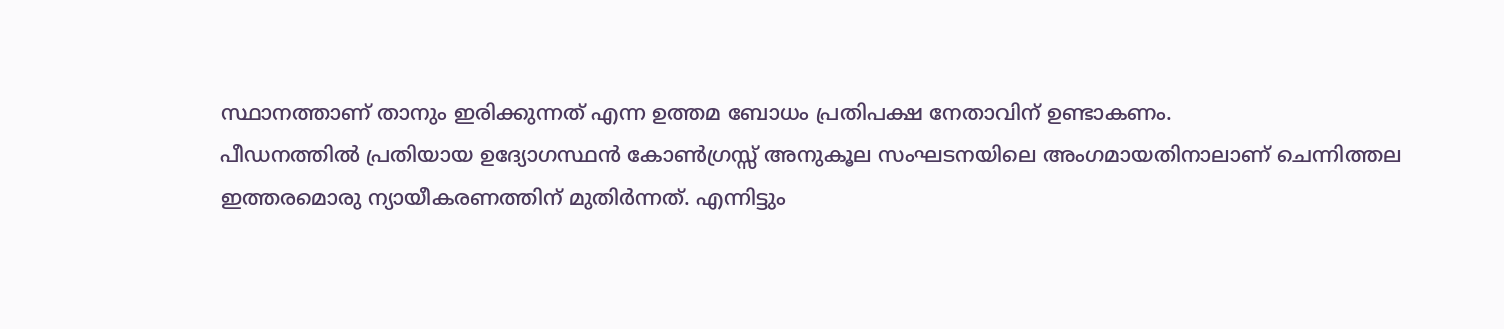സ്ഥാനത്താണ് താനും ഇരിക്കുന്നത് എന്ന ഉത്തമ ബോധം പ്രതിപക്ഷ നേതാവിന് ഉണ്ടാകണം.
പീഡനത്തിൽ പ്രതിയായ ഉദ്യോഗസ്ഥൻ കോൺഗ്രസ്സ് അനുകൂല സംഘടനയിലെ അംഗമായതിനാലാണ് ചെന്നിത്തല ഇത്തരമൊരു ന്യായീകരണത്തിന് മുതിർന്നത്. എന്നിട്ടും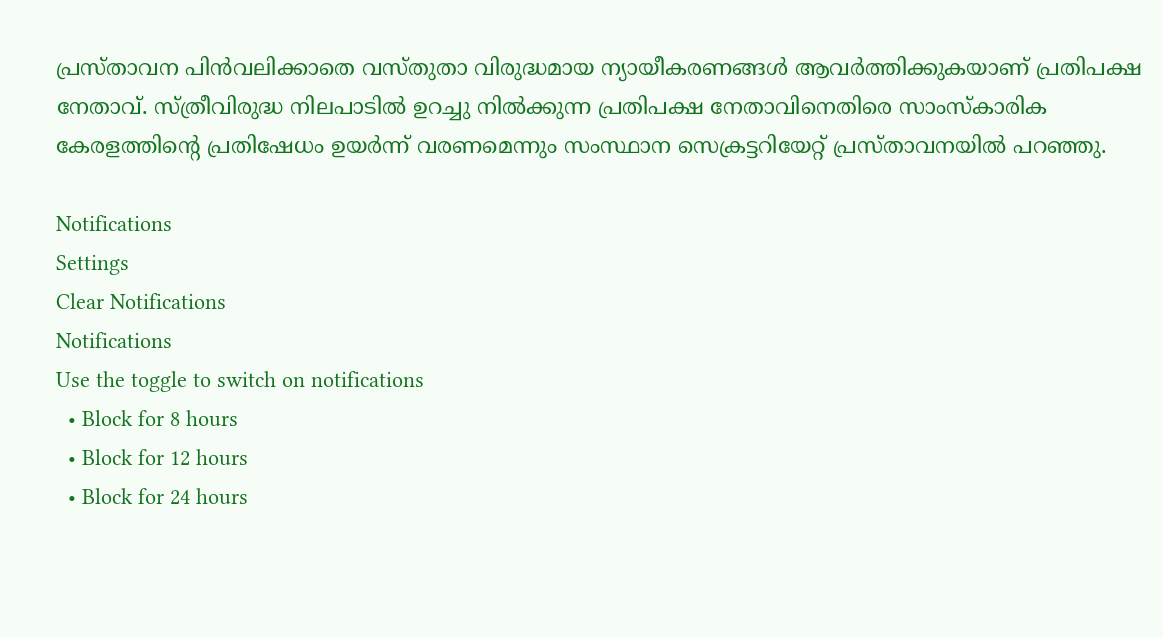പ്രസ്താവന പിൻവലിക്കാതെ വസ്തുതാ വിരുദ്ധമായ ന്യായീകരണങ്ങൾ ആവർത്തിക്കുകയാണ് പ്രതിപക്ഷ നേതാവ്. സ്ത്രീവിരുദ്ധ നിലപാടിൽ ഉറച്ചു നിൽക്കുന്ന പ്രതിപക്ഷ നേതാവിനെതിരെ സാംസ്‌കാരിക കേരളത്തിന്റെ പ്രതിഷേധം ഉയർന്ന് വരണമെന്നും സംസ്ഥാന സെക്രട്ടറിയേറ്റ് പ്രസ്താവനയിൽ പറഞ്ഞു.

Notifications
Settings
Clear Notifications
Notifications
Use the toggle to switch on notifications
  • Block for 8 hours
  • Block for 12 hours
  • Block for 24 hours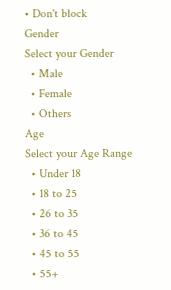• Don't block
Gender
Select your Gender
  • Male
  • Female
  • Others
Age
Select your Age Range
  • Under 18
  • 18 to 25
  • 26 to 35
  • 36 to 45
  • 45 to 55
  • 55+